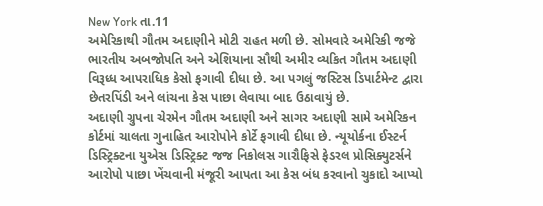New York તા.11
અમેરિકાથી ગૌતમ અદાણીને મોટી રાહત મળી છે. સોમવારે અમેરિકી જજે ભારતીય અબજોપતિ અને એશિયાના સૌથી અમીર વ્યકિત ગૌતમ અદાણી વિરૂધ્ધ આપરાધિક કેસો ફગાવી દીધા છે. આ પગલું જસ્ટિસ ડિપાર્ટમેન્ટ દ્વારા છેતરપિંડી અને લાંચના કેસ પાછા લેવાયા બાદ ઉઠાવાયું છે.
અદાણી ગ્રુપના ચેરમેન ગૌતમ અદાણી અને સાગર અદાણી સામે અમેરિકન કોર્ટમાં ચાલતા ગુનાહિત આરોપોને કોર્ટે ફગાવી દીધા છે. ન્યૂયોર્કના ઈસ્ટર્ન ડિસ્ટ્રિક્ટના યુએસ ડિસ્ટ્રિક્ટ જજ નિકોલસ ગારૌફિસે ફેડરલ પ્રોસિક્યુટર્સને આરોપો પાછા ખેંચવાની મંજૂરી આપતા આ કેસ બંધ કરવાનો ચુકાદો આપ્યો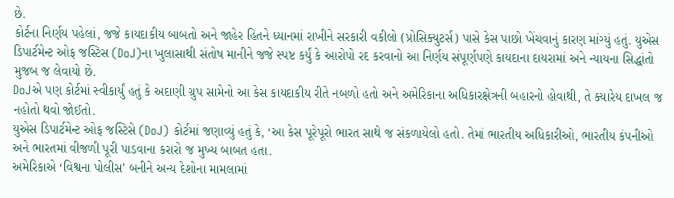છે.
કોર્ટના નિર્ણય પહેલાં, જજે કાયદાકીય બાબતો અને જાહેર હિતને ધ્યાનમાં રાખીને સરકારી વકીલો (પ્રોસિક્યુટર્સ) પાસે કેસ પાછો ખેંચવાનું કારણ માંગ્યું હતું. યુએસ ડિપાર્ટમેન્ટ ઓફ જસ્ટિસ (DoJ)ના ખુલાસાથી સંતોષ માનીને જજે સ્પષ્ટ કર્યું કે આરોપો રદ કરવાનો આ નિર્ણય સંપૂર્ણપણે કાયદાના દાયરામાં અને ન્યાયના સિદ્ધાંતો મુજબ જ લેવાયો છે.
DoJએ પણ કોર્ટમાં સ્વીકાર્યું હતું કે અદાણી ગ્રુપ સામેનો આ કેસ કાયદાકીય રીતે નબળો હતો અને અમેરિકાના અધિકારક્ષેત્રની બહારનો હોવાથી, તે ક્યારેય દાખલ જ નહોતો થવો જોઈતો.
યુએસ ડિપાર્ટમેન્ટ ઓફ જસ્ટિસે (DoJ) કોર્ટમાં જણાવ્યું હતું કે, ‘આ કેસ પૂરેપૂરો ભારત સાથે જ સંકળાયેલો હતો. તેમાં ભારતીય અધિકારીઓ, ભારતીય કંપનીઓ અને ભારતમાં વીજળી પૂરી પાડવાના કરારો જ મુખ્ય બાબત હતા.
અમેરિકાએ ‘વિશ્વના પોલીસ’ બનીને અન્ય દેશોના મામલામાં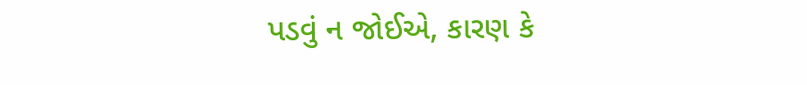પડવું ન જોઈએ, કારણ કે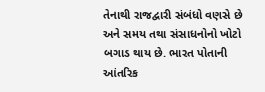તેનાથી રાજદ્વારી સંબંધો વણસે છે અને સમય તથા સંસાધનોનો ખોટો બગાડ થાય છે. ભારત પોતાની આંતરિક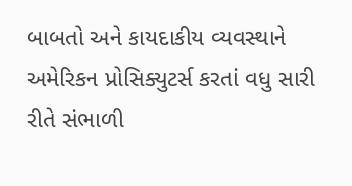બાબતો અને કાયદાકીય વ્યવસ્થાને અમેરિકન પ્રોસિક્યુટર્સ કરતાં વધુ સારી રીતે સંભાળી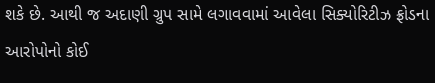શકે છે. આથી જ અદાણી ગ્રુપ સામે લગાવવામાં આવેલા સિક્યોરિટીઝ ફ્રોડના આરોપોનો કોઈ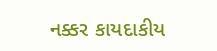નક્કર કાયદાકીય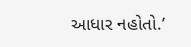આધાર નહોતો.’